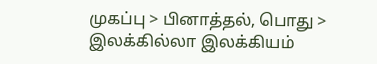முகப்பு > பினாத்தல், பொது > இலக்கில்லா இலக்கியம்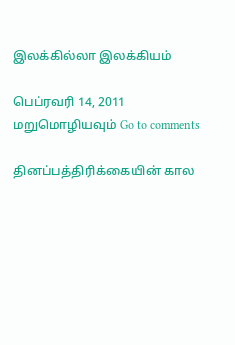இலக்கில்லா இலக்கியம்

பெப்ரவரி 14, 2011 மறுமொழியவும் Go to comments

தினப்பத்திரிக்கையின் கால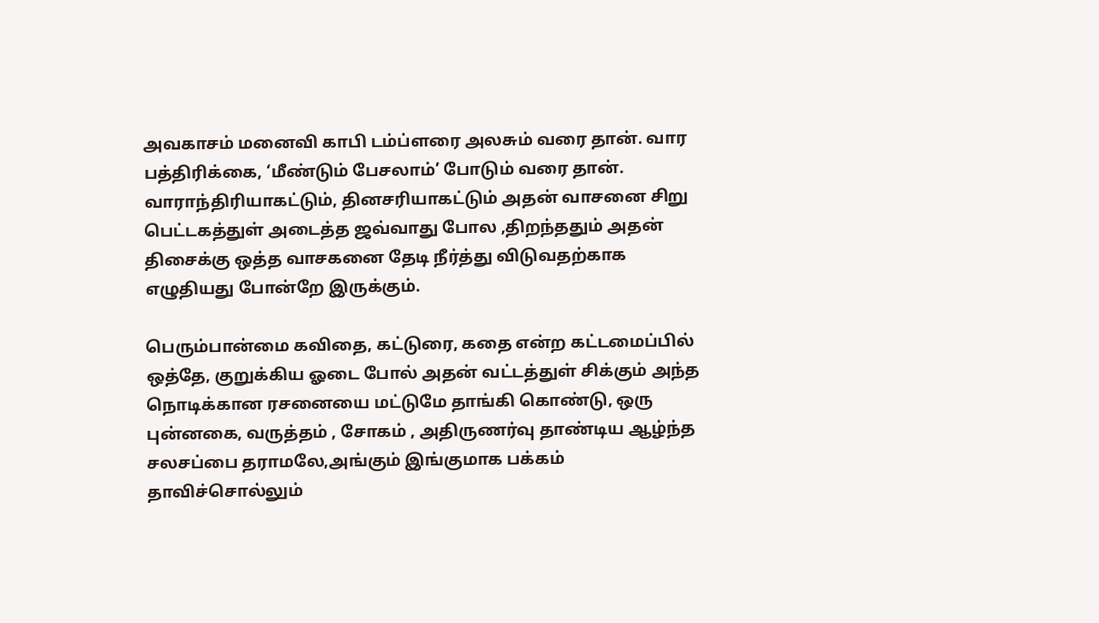அவகாசம் மனைவி காபி டம்ப்ளரை அலசும் வரை தான். வார பத்திரிக்கை, ‘மீண்டும் பேசலாம்’ போடும் வரை தான். வாராந்திரியாகட்டும், தினசரியாகட்டும் அதன் வாசனை சிறு பெட்டகத்துள் அடைத்த ஜவ்வாது போல ,திறந்ததும் அதன் திசைக்கு ஒத்த வாசகனை தேடி நீர்த்து விடுவதற்காக எழுதியது போன்றே இருக்கும்.

பெரும்பான்மை கவிதை, கட்டுரை, கதை என்ற கட்டமைப்பில் ஒத்தே, குறுக்கிய ஓடை போல் அதன் வட்டத்துள் சிக்கும் அந்த நொடிக்கான ரசனையை மட்டுமே தாங்கி கொண்டு, ஒரு புன்னகை, வருத்தம் , சோகம் , அதிருணர்வு தாண்டிய ஆழ்ந்த சலசப்பை தராமலே,அங்கும் இங்குமாக பக்கம் தாவிச்சொல்லும்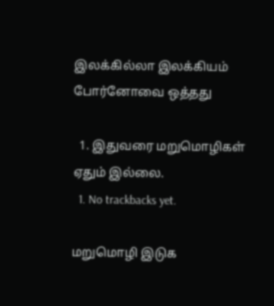இலக்கில்லா இலக்கியம் போர்னோவை ஒத்தது

  1. இதுவரை மறுமொழிகள் ஏதும் இல்லை.
  1. No trackbacks yet.

மறுமொழி இடுக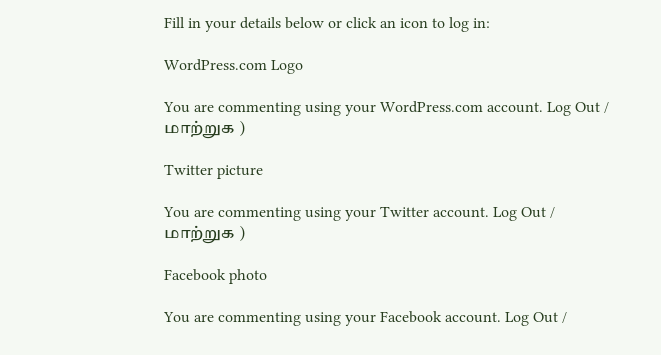Fill in your details below or click an icon to log in:

WordPress.com Logo

You are commenting using your WordPress.com account. Log Out / மாற்றுக )

Twitter picture

You are commenting using your Twitter account. Log Out / மாற்றுக )

Facebook photo

You are commenting using your Facebook account. Log Out /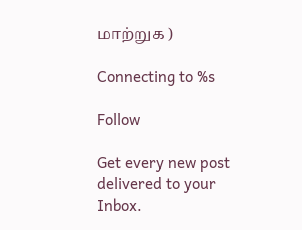மாற்றுக )

Connecting to %s

Follow

Get every new post delivered to your Inbox.